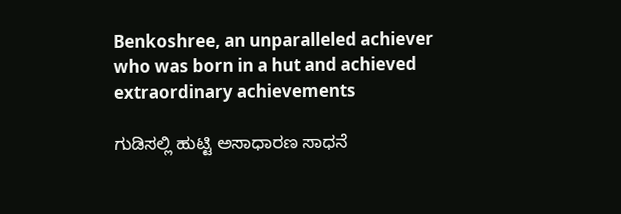Benkoshree, an unparalleled achiever who was born in a hut and achieved extraordinary achievements

ಗುಡಿಸಲ್ಲಿ ಹುಟ್ಟಿ ಅಸಾಧಾರಣ ಸಾಧನೆ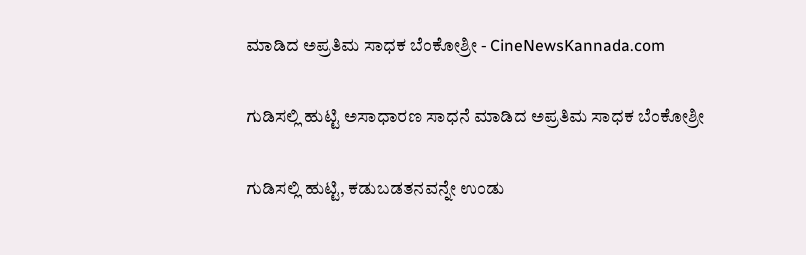ಮಾಡಿದ ಅಪ್ರತಿಮ ಸಾಧಕ ಬೆಂಕೋಶ್ರೀ - CineNewsKannada.com

ಗುಡಿಸಲ್ಲಿ ಹುಟ್ಟಿ ಅಸಾಧಾರಣ ಸಾಧನೆ ಮಾಡಿದ ಅಪ್ರತಿಮ ಸಾಧಕ ಬೆಂಕೋಶ್ರೀ

ಗುಡಿಸಲ್ಲಿ ಹುಟ್ಟಿ, ಕಡುಬಡತನವನ್ನೇ ಉಂಡು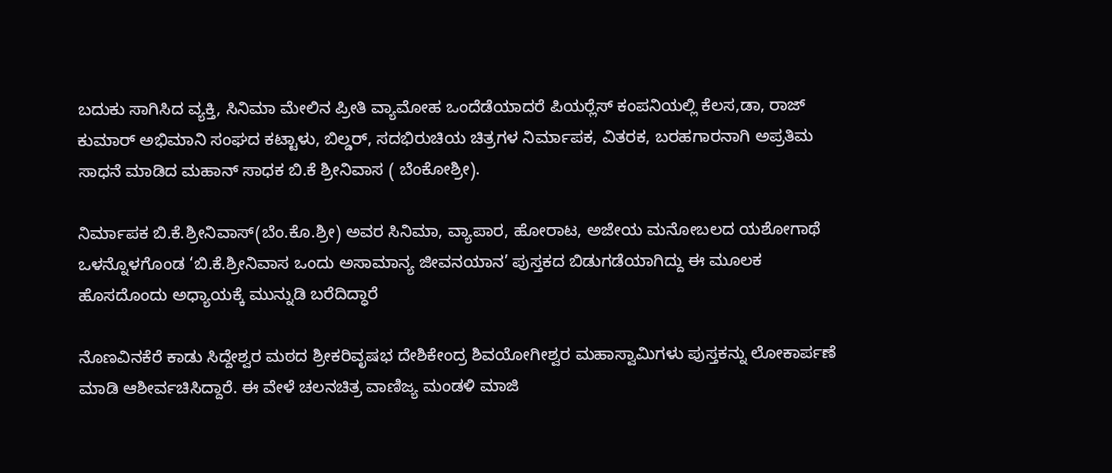ಬದುಕು ಸಾಗಿಸಿದ ವ್ಯಕ್ತಿ, ಸಿನಿಮಾ ಮೇಲಿನ ಪ್ರೀತಿ ವ್ಯಾಮೋಹ ಒಂದೆಡೆಯಾದರೆ ಪಿಯರ್‍ಲೆಸ್ ಕಂಪನಿಯಲ್ಲಿ ಕೆಲಸ,ಡಾ, ರಾಜ್ ಕುಮಾರ್ ಅಭಿಮಾನಿ ಸಂಘದ ಕಟ್ಟಾಳು, ಬಿಲ್ಡರ್, ಸದಭಿರುಚಿಯ ಚಿತ್ರಗಳ ನಿರ್ಮಾಪಕ, ವಿತರಕ, ಬರಹಗಾರನಾಗಿ ಅಪ್ರತಿಮ ಸಾಧನೆ ಮಾಡಿದ ಮಹಾನ್ ಸಾಧಕ ಬಿ.ಕೆ ಶ್ರೀನಿವಾಸ ( ಬೆಂಕೋಶ್ರೀ).

ನಿರ್ಮಾಪಕ ಬಿ.ಕೆ.ಶ್ರೀನಿವಾಸ್(ಬೆಂ.ಕೊ.ಶ್ರೀ) ಅವರ ಸಿನಿಮಾ, ವ್ಯಾಪಾರ, ಹೋರಾಟ, ಅಜೇಯ ಮನೋಬಲದ ಯಶೋಗಾಥೆ ಒಳನ್ನೊಳಗೊಂಡ ‘ಬಿ.ಕೆ.ಶ್ರೀನಿವಾಸ ಒಂದು ಅಸಾಮಾನ್ಯ ಜೀವನಯಾನ’ ಪುಸ್ತಕದ ಬಿಡುಗಡೆಯಾಗಿದ್ದು ಈ ಮೂಲಕ ಹೊಸದೊಂದು ಅಧ್ಯಾಯಕ್ಕೆ ಮುನ್ನುಡಿ ಬರೆದಿದ್ಧಾರೆ

ನೊಣವಿನಕೆರೆ ಕಾಡು ಸಿದ್ದೇಶ್ವರ ಮಠದ ಶ್ರೀಕರಿವೃಷಭ ದೇಶಿಕೇಂದ್ರ ಶಿವಯೋಗೀಶ್ವರ ಮಹಾಸ್ವಾಮಿಗಳು ಪುಸ್ತಕನ್ನು ಲೋಕಾರ್ಪಣೆ ಮಾಡಿ ಆಶೀರ್ವಚಿಸಿದ್ದಾರೆ. ಈ ವೇಳೆ ಚಲನಚಿತ್ರ ವಾಣಿಜ್ಯ ಮಂಡಳಿ ಮಾಜಿ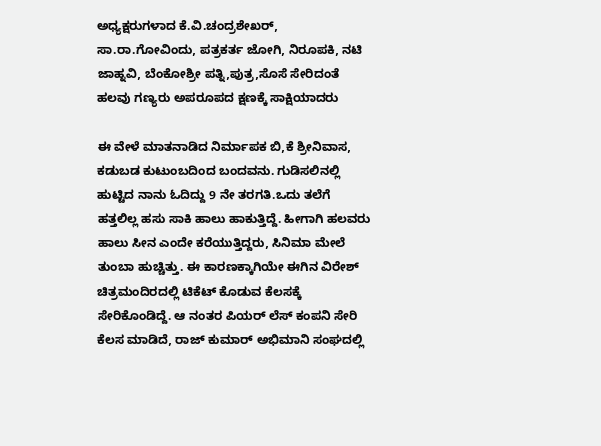ಅಧ್ಯಕ್ಷರುಗಳಾದ ಕೆ.ವಿ.ಚಂದ್ರಶೇಖರ್, ಸಾ.ರಾ.ಗೋವಿಂದು, ಪತ್ರಕರ್ತ ಜೋಗಿ, ನಿರೂಪಕಿ, ನಟಿ ಜಾಹ್ನವಿ, ಬೆಂಕೋಶ್ರೀ ಪತ್ನಿ,ಪುತ್ರ,ಸೊಸೆ ಸೇರಿದಂತೆ ಹಲವು ಗಣ್ಯರು ಅಪರೂಪದ ಕ್ಷಣಕ್ಕೆ ಸಾಕ್ಷಿಯಾದರು

ಈ ವೇಳೆ ಮಾತನಾಡಿದ ನಿರ್ಮಾಪಕ ಬಿ,ಕೆ ಶ್ರೀನಿವಾಸ, ಕಡುಬಡ ಕುಟುಂಬದಿಂದ ಬಂದವನು. ಗುಡಿಸಲಿನಲ್ಲಿ ಹುಟ್ಟಿದ ನಾನು ಓದಿದ್ದು 9 ನೇ ತರಗತಿ.ಒದು ತಲೆಗೆ ಹತ್ತಲಿಲ್ಲ ಹಸು ಸಾಕಿ ಹಾಲು ಹಾಕುತ್ತಿದ್ದೆ. ಹೀಗಾಗಿ ಹಲವರು ಹಾಲು ಸೀನ ಎಂದೇ ಕರೆಯುತ್ತಿದ್ದರು, ಸಿನಿಮಾ ಮೇಲೆ ತುಂಬಾ ಹುಚ್ಚಿತ್ತು. ಈ ಕಾರಣಕ್ಕಾಗಿಯೇ ಈಗಿನ ವಿರೇಶ್ ಚಿತ್ರಮಂದಿರದಲ್ಲಿ ಟಿಕೆಟ್ ಕೊಡುವ ಕೆಲಸಕ್ಕೆ ಸೇರಿಕೊಂಡಿದ್ದೆ. ಆ ನಂತರ ಪಿಯರ್ ಲೆಸ್ ಕಂಪನಿ ಸೇರಿ ಕೆಲಸ ಮಾಡಿದೆ, ರಾಜ್ ಕುಮಾರ್ ಅಭಿಮಾನಿ ಸಂಘದಲ್ಲಿ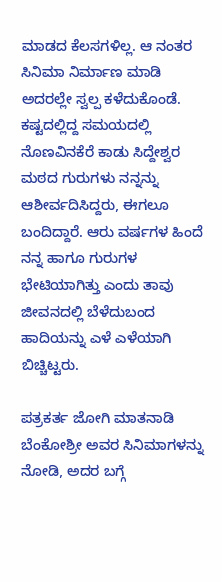ಮಾಡದ ಕೆಲಸಗಳಿಲ್ಲ. ಆ ನಂತರ ಸಿನಿಮಾ ನಿರ್ಮಾಣ ಮಾಡಿ ಅದರಲ್ಲೇ ಸ್ವಲ್ಪ ಕಳೆದುಕೊಂಡೆ. ಕಷ್ಟದಲ್ಲಿದ್ದ ಸಮಯದಲ್ಲಿ ನೊಣವಿನಕೆರೆ ಕಾಡು ಸಿದ್ದೇಶ್ವರ ಮಠದ ಗುರುಗಳು ನನ್ನನ್ನು ಆಶೀರ್ವದಿಸಿದ್ದರು, ಈಗಲೂ ಬಂದಿದ್ದಾರೆ. ಆರು ವರ್ಷಗಳ ಹಿಂದೆ ನನ್ನ ಹಾಗೂ ಗುರುಗಳ ಭೇಟಿಯಾಗಿತ್ತು ಎಂದು ತಾವು ಜೀವನದಲ್ಲಿ ಬೆಳೆದುಬಂದ ಹಾದಿಯನ್ನು ಎಳೆ ಎಳೆಯಾಗಿ ಬಿಚ್ಚಿಟ್ಟರು.

ಪತ್ರಕರ್ತ ಜೋಗಿ ಮಾತನಾಡಿ ಬೆಂಕೋಶ್ರೀ ಅವರ ಸಿನಿಮಾಗಳನ್ನು ನೋಡಿ, ಅದರ ಬಗ್ಗೆ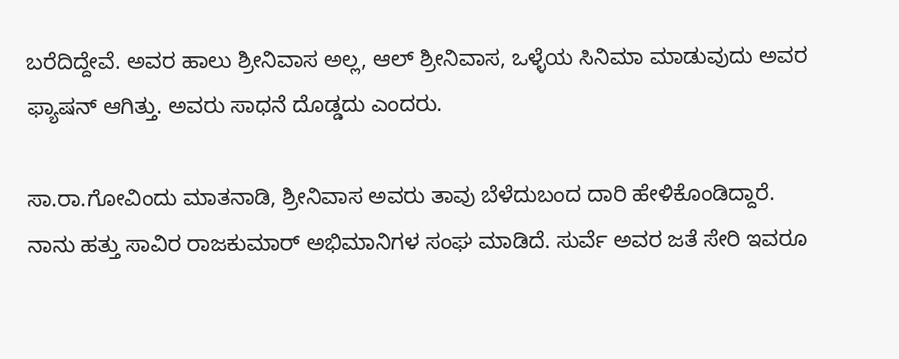ಬರೆದಿದ್ದೇವೆ. ಅವರ ಹಾಲು ಶ್ರೀನಿವಾಸ ಅಲ್ಲ, ಆಲ್ ಶ್ರೀನಿವಾಸ, ಒಳ್ಳೆಯ ಸಿನಿಮಾ ಮಾಡುವುದು ಅವರ ಫ್ಯಾಷನ್ ಆಗಿತ್ತು. ಅವರು ಸಾಧನೆ ದೊಡ್ಡದು ಎಂದರು.

ಸಾ.ರಾ.ಗೋವಿಂದು ಮಾತನಾಡಿ, ಶ್ರೀನಿವಾಸ ಅವರು ತಾವು ಬೆಳೆದುಬಂದ ದಾರಿ ಹೇಳಿಕೊಂಡಿದ್ದಾರೆ. ನಾನು ಹತ್ತು ಸಾವಿರ ರಾಜಕುಮಾರ್ ಅಭಿಮಾನಿಗಳ ಸಂಘ ಮಾಡಿದೆ. ಸುರ್ವೆ ಅವರ ಜತೆ ಸೇರಿ ಇವರೂ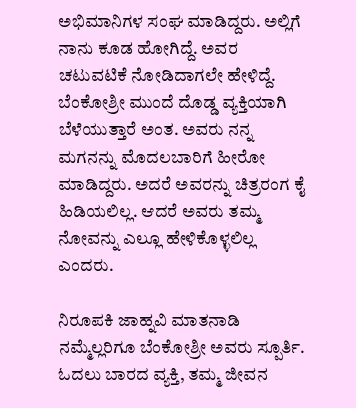ಅಭಿಮಾನಿಗಳ ಸಂಘ ಮಾಡಿದ್ದರು. ಅಲ್ಲಿಗೆ ನಾನು ಕೂಡ ಹೋಗಿದ್ದೆ. ಅವರ ಚಟುವಟಿಕೆ ನೋಡಿದಾಗಲೇ ಹೇಳಿದ್ದೆ. ಬೆಂಕೋಶ್ರೀ ಮುಂದೆ ದೊಡ್ಡ ವ್ಯಕ್ತಿಯಾಗಿ ಬೆಳೆಯುತ್ತಾರೆ ಅಂತ. ಅವರು ನನ್ನ ಮಗನನ್ನು ಮೊದಲಬಾರಿಗೆ ಹೀರೋ ಮಾಡಿದ್ದರು. ಅದರೆ ಅವರನ್ನು ಚಿತ್ರರಂಗ ಕೈ ಹಿಡಿಯಲಿಲ್ಲ. ಆದರೆ ಅವರು ತಮ್ಮ ನೋವನ್ನು ಎಲ್ಲೂ ಹೇಳಿಕೊಳ್ಳಲಿಲ್ಲ ಎಂದರು.

ನಿರೂಪಕಿ ಜಾಹ್ನವಿ ಮಾತನಾಡಿ ನಮ್ಮೆಲ್ಲರಿಗೂ ಬೆಂಕೋಶ್ರೀ ಅವರು ಸ್ಪೂರ್ತಿ. ಓದಲು ಬಾರದ ವ್ಯಕ್ತಿ, ತಮ್ಮ ಜೀವನ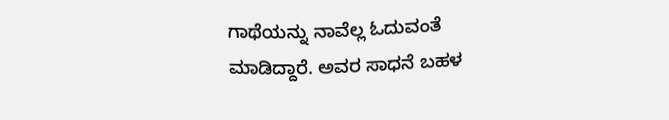ಗಾಥೆಯನ್ನು ನಾವೆಲ್ಲ ಓದುವಂತೆ ಮಾಡಿದ್ದಾರೆ. ಅವರ ಸಾಧನೆ ಬಹಳ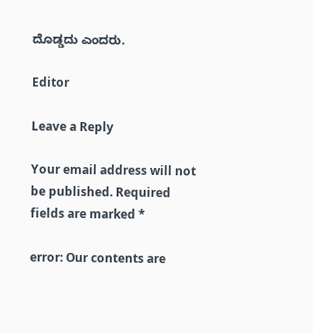ದೊಡ್ಡದು ಎಂದರು.

Editor

Leave a Reply

Your email address will not be published. Required fields are marked *

error: Our contents are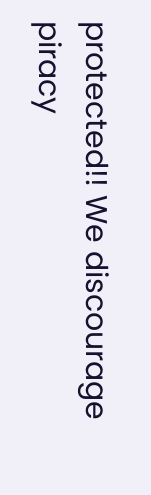protected!! We discourage piracy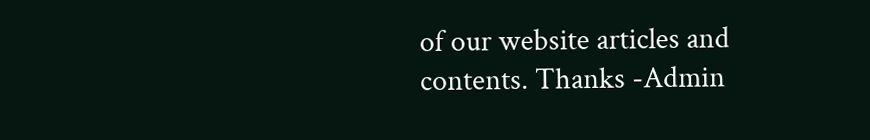of our website articles and contents. Thanks -Admin